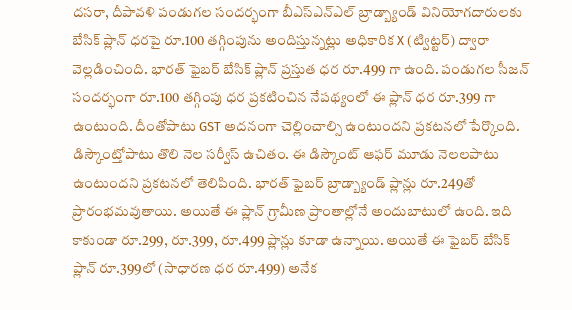దసరా, దీపావళి పండుగల సందర్భంగా బీఎస్ఎన్ఎల్ బ్రాడ్బ్యాండ్ వినియోగదారులకు బేసిక్ ప్లాన్ ధరపై రూ.100 తగ్గింపును అందిస్తున్నట్లు అధికారిక X (ట్విట్టర్) ద్వారా వెల్లడించింది. భారత్ ఫైబర్ బేసిక్ ప్లాన్ ప్రస్తుత ధర రూ.499 గా ఉంది. పండుగల సీజన్ సందర్భంగా రూ.100 తగ్గింపు ధర ప్రకటించిన నేపథ్యంలో ఈ ప్లాన్ ధర రూ.399 గా ఉంటుంది. దీంతోపాటు GST అదనంగా చెల్లించాల్సి ఉంటుందని ప్రకటనలో పేర్కొంది. డిస్కౌంట్తోపాటు తొలి నెల సర్వీస్ ఉచితం. ఈ డిస్కౌంట్ ఆఫర్ మూడు నెలలపాటు ఉంటుందని ప్రకటనలో తెలిపింది. భారత్ ఫైబర్ బ్రాడ్బ్యాండ్ ప్లాన్లు రూ.249తో ప్రారంభమవుతాయి. అయితే ఈ ప్లాన్ గ్రామీణ ప్రాంతాల్లోనే అందుబాటులో ఉంది. ఇది కాకుండా రూ.299, రూ.399, రూ.499 ప్లాన్లు కూడా ఉన్నాయి. అయితే ఈ ఫైబర్ బేసిక్ ప్లాన్ రూ.399లో (సాధారణ ధర రూ.499) అనేక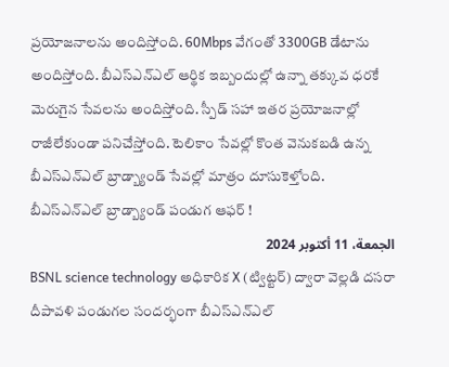ప్రయోజనాలను అందిస్తోంది. 60Mbps వేగంతో 3300GB డేటాను అందిస్తోంది. బీఎస్ఎన్ఎల్ ఆర్థిక ఇబ్బందుల్లో ఉన్నా తక్కువ ధరకే మెరుగైన సేవలను అందిస్తోంది. స్పీడ్ సహా ఇతర ప్రయోజనాల్లో రాజీలేకుండా పనిచేస్తోంది. టెలికాం సేవల్లో కొంత వెనుకబడి ఉన్న బీఎస్ఎన్ఎల్ బ్రాడ్బ్యాండ్ సేవల్లో మాత్రం దూసుకెళ్తోంది.
బీఎస్ఎన్ఎల్ బ్రాడ్బ్యాండ్ పండుగ ఆఫర్ !
الجمعة، 11 أكتوبر 2024
BSNL science technology అధికారిక X (ట్విట్టర్) ద్వారా వెల్లడి దసరా దీపావళి పండుగల సందర్భంగా బీఎస్ఎన్ఎల్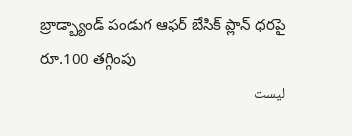బ్రాడ్బ్యాండ్ పండుగ ఆఫర్ బేసిక్ ప్లాన్ ధరపై రూ.100 తగ్గింపు
ليست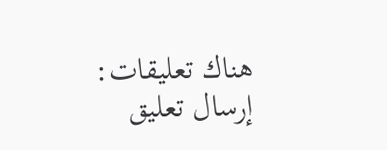هناك تعليقات:
إرسال تعليق